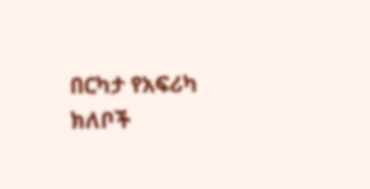በርካታ የአፍሪካ ክለቦች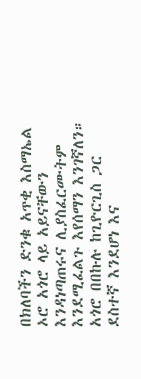በክለባችን ድንቁ አጥቂ እስማኤል ኦሮ አጎሮ ላይ አይናቸውን እንዳነጣጠሩና ሊያስፈርሙትም እንደሚፈልጉ እየሰማን እንገኛለን። አጎሮ በበኩሉ ከጊዮርጊስ ጋር ደስተኛ እንደሆነ እና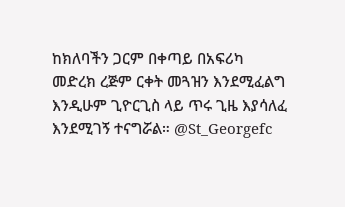ከክለባችን ጋርም በቀጣይ በአፍሪካ መድረክ ረጅም ርቀት መጓዝን እንደሚፈልግ እንዲሁም ጊዮርጊስ ላይ ጥሩ ጊዜ እያሳለፈ እንደሚገኝ ተናግሯል። @St_Georgefc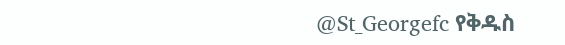@St_Georgefc የቅዱስ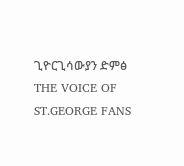ጊዮርጊሳውያን ድምፅ THE VOICE OF ST.GEORGE FANS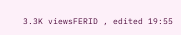3.3K viewsFERID , edited 19:55